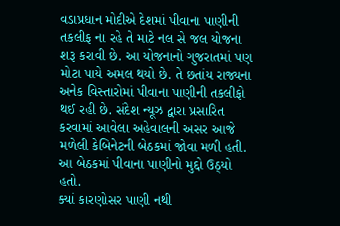વડાપ્રધાન મોદીએ દેશમાં પીવાના પાણીની તકલીફ ના રહે તે માટે નલ સે જલ યોજના શરૂ કરાવી છે. આ યોજનાનો ગુજરાતમાં પણ મોટા પાયે અમલ થયો છે. તે છતાંય રાજ્યના અનેક વિસ્તારોમાં પીવાના પાણીની તકલીફો થઈ રહી છે. સંદેશ ન્યૂઝ દ્વારા પ્રસારિત કરવામાં આવેલા અહેવાલની અસર આજે મળેલી કેબિનેટની બેઠકમાં જોવા મળી હતી. આ બેઠકમાં પીવાના પાણીનો મુદ્દો ઉઠ્યો હતો.
ક્યાં કારણોસર પાણી નથી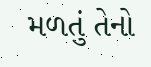મળતું તેનો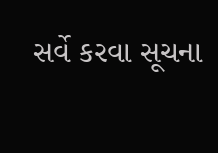સર્વે કરવા સૂચના